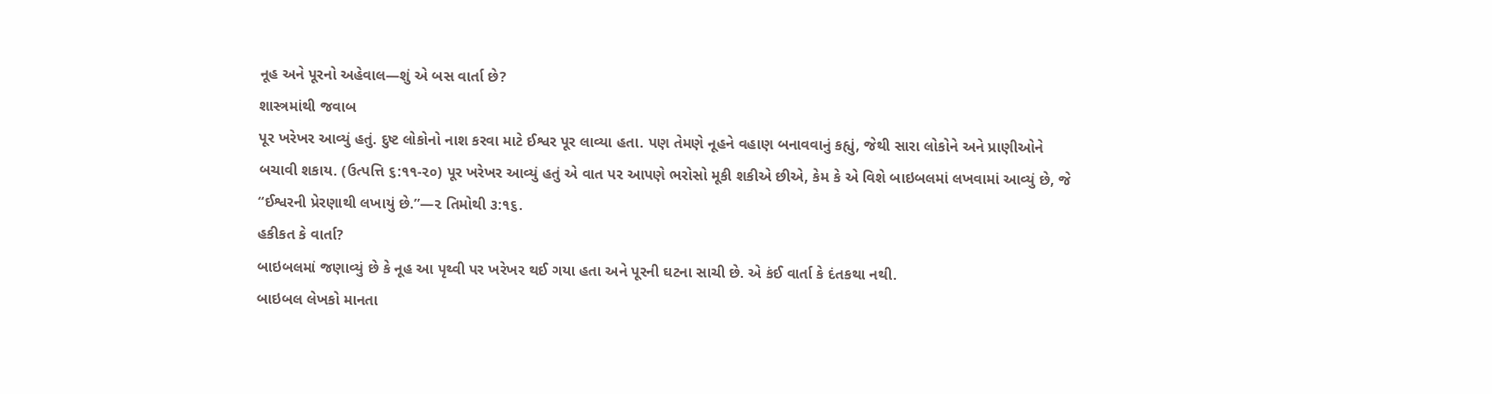નૂહ અને પૂરનો અહેવાલ—શું એ બસ વાર્તા છે?
શાસ્ત્રમાંથી જવાબ
પૂર ખરેખર આવ્યું હતું. દુષ્ટ લોકોનો નાશ કરવા માટે ઈશ્વર પૂર લાવ્યા હતા. પણ તેમણે નૂહને વહાણ બનાવવાનું કહ્યું, જેથી સારા લોકોને અને પ્રાણીઓને બચાવી શકાય. (ઉત્પત્તિ ૬:૧૧-૨૦) પૂર ખરેખર આવ્યું હતું એ વાત પર આપણે ભરોસો મૂકી શકીએ છીએ, કેમ કે એ વિશે બાઇબલમાં લખવામાં આવ્યું છે, જે “ઈશ્વરની પ્રેરણાથી લખાયું છે.”—૨ તિમોથી ૩:૧૬.
હકીકત કે વાર્તા?
બાઇબલમાં જણાવ્યું છે કે નૂહ આ પૃથ્વી પર ખરેખર થઈ ગયા હતા અને પૂરની ઘટના સાચી છે. એ કંઈ વાર્તા કે દંતકથા નથી.
બાઇબલ લેખકો માનતા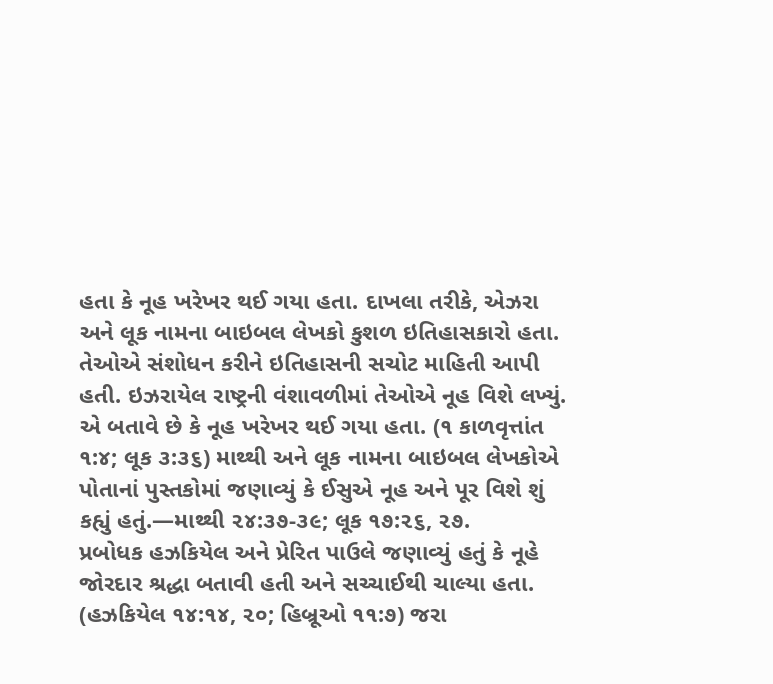હતા કે નૂહ ખરેખર થઈ ગયા હતા. દાખલા તરીકે, એઝરા અને લૂક નામના બાઇબલ લેખકો કુશળ ઇતિહાસકારો હતા. તેઓએ સંશોધન કરીને ઇતિહાસની સચોટ માહિતી આપી હતી. ઇઝરાયેલ રાષ્ટ્રની વંશાવળીમાં તેઓએ નૂહ વિશે લખ્યું. એ બતાવે છે કે નૂહ ખરેખર થઈ ગયા હતા. (૧ કાળવૃત્તાંત ૧:૪; લૂક ૩:૩૬) માથ્થી અને લૂક નામના બાઇબલ લેખકોએ પોતાનાં પુસ્તકોમાં જણાવ્યું કે ઈસુએ નૂહ અને પૂર વિશે શું કહ્યું હતું.—માથ્થી ૨૪:૩૭-૩૯; લૂક ૧૭:૨૬, ૨૭.
પ્રબોધક હઝકિયેલ અને પ્રેરિત પાઉલે જણાવ્યું હતું કે નૂહે જોરદાર શ્રદ્ધા બતાવી હતી અને સચ્ચાઈથી ચાલ્યા હતા. (હઝકિયેલ ૧૪:૧૪, ૨૦; હિબ્રૂઓ ૧૧:૭) જરા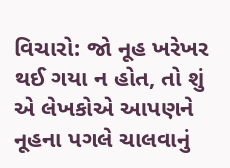વિચારો: જો નૂહ ખરેખર થઈ ગયા ન હોત, તો શું એ લેખકોએ આપણને નૂહના પગલે ચાલવાનું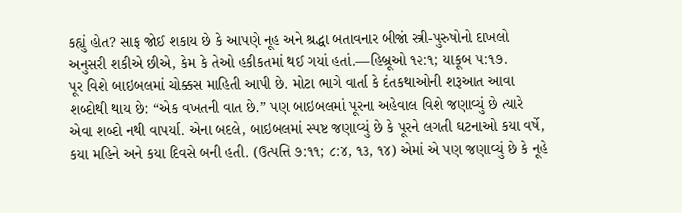કહ્યું હોત? સાફ જોઈ શકાય છે કે આપણે નૂહ અને શ્રદ્ધા બતાવનાર બીજાં સ્ત્રી-પુરુષોનો દાખલો અનુસરી શકીએ છીએ, કેમ કે તેઓ હકીકતમાં થઈ ગયાં હતાં.—હિબ્રૂઓ ૧૨:૧; યાકૂબ ૫:૧૭.
પૂર વિશે બાઇબલમાં ચોક્કસ માહિતી આપી છે. મોટા ભાગે વાર્તા કે દંતકથાઓની શરૂઆત આવા શબ્દોથી થાય છે: “એક વખતની વાત છે.” પણ બાઇબલમાં પૂરના અહેવાલ વિશે જણાવ્યું છે ત્યારે એવા શબ્દો નથી વાપર્યા. એના બદલે, બાઇબલમાં સ્પષ્ટ જણાવ્યું છે કે પૂરને લગતી ઘટનાઓ કયા વર્ષે, કયા મહિને અને કયા દિવસે બની હતી. (ઉત્પત્તિ ૭:૧૧; ૮:૪, ૧૩, ૧૪) એમાં એ પણ જણાવ્યું છે કે નૂહે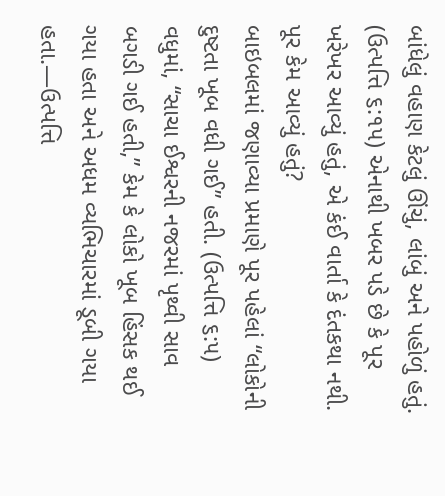બાંધેલું વહાણ કેટલું ઊંચું, લાંબું અને પહોળું હતું. (ઉત્પત્તિ ૬:૧૫) એનાથી ખબર પડે છે કે પૂર ખરેખર આવ્યું હતું, એ કંઈ વાર્તા કે દંતકથા નથી.
પૂર કેમ આવ્યું હતું?
બાઇબલમાં જણાવ્યા પ્રમાણે પૂર પહેલાં “લોકોની દુષ્ટતા ખૂબ વધી ગઈ” હતી. (ઉત્પત્તિ ૬:૫) વધુમાં, “સાચા ઈશ્વરની નજરમાં પૃથ્વી સાવ બગડી ગઈ હતી,” કેમ કે લોકો ખૂબ હિંસક થઈ ગયા હતા અને અધમ વ્યભિચારમાં ડૂબી ગયા હતા.—ઉત્પત્તિ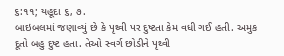૬:૧૧; યહૂદા ૬, ૭.
બાઇબલમાં જણાવ્યું છે કે પૃથ્વી પર દુષ્ટતા કેમ વધી ગઈ હતી. અમુક દૂતો બહુ દુષ્ટ હતા. તેઓ સ્વર્ગ છોડીને પૃથ્વી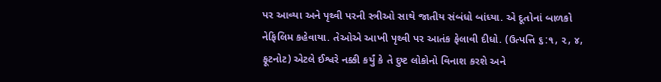પર આવ્યા અને પૃથ્વી પરની સ્ત્રીઓ સાથે જાતીય સંબંધો બાંધ્યા. એ દૂતોનાં બાળકો નેફિલિમ કહેવાયા. તેઓએ આખી પૃથ્વી પર આતંક ફેલાવી દીધો. (ઉત્પત્તિ ૬:૧, ૨, ૪, ફૂટનોટ) એટલે ઈશ્વરે નક્કી કર્યું કે તે દુષ્ટ લોકોનો વિનાશ કરશે અને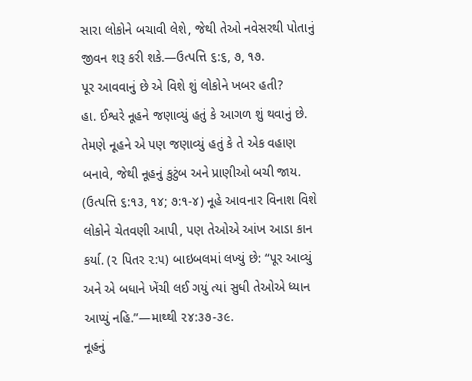સારા લોકોને બચાવી લેશે, જેથી તેઓ નવેસરથી પોતાનું જીવન શરૂ કરી શકે.—ઉત્પત્તિ ૬:૬, ૭, ૧૭.
પૂર આવવાનું છે એ વિશે શું લોકોને ખબર હતી?
હા. ઈશ્વરે નૂહને જણાવ્યું હતું કે આગળ શું થવાનું છે. તેમણે નૂહને એ પણ જણાવ્યું હતું કે તે એક વહાણ બનાવે, જેથી નૂહનું કુટુંબ અને પ્રાણીઓ બચી જાય. (ઉત્પત્તિ ૬:૧૩, ૧૪; ૭:૧-૪) નૂહે આવનાર વિનાશ વિશે લોકોને ચેતવણી આપી, પણ તેઓએ આંખ આડા કાન કર્યા. (૨ પિતર ૨:૫) બાઇબલમાં લખ્યું છે: “પૂર આવ્યું અને એ બધાને ખેંચી લઈ ગયું ત્યાં સુધી તેઓએ ધ્યાન આપ્યું નહિ.”—માથ્થી ૨૪:૩૭-૩૯.
નૂહનું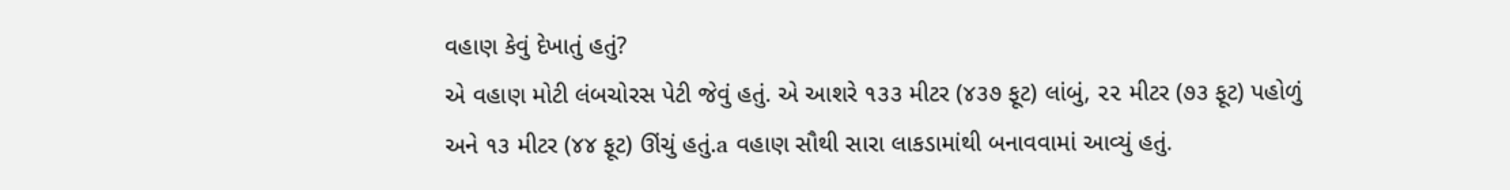વહાણ કેવું દેખાતું હતું?
એ વહાણ મોટી લંબચોરસ પેટી જેવું હતું. એ આશરે ૧૩૩ મીટર (૪૩૭ ફૂટ) લાંબું, ૨૨ મીટર (૭૩ ફૂટ) પહોળું અને ૧૩ મીટર (૪૪ ફૂટ) ઊંચું હતું.a વહાણ સૌથી સારા લાકડામાંથી બનાવવામાં આવ્યું હતું.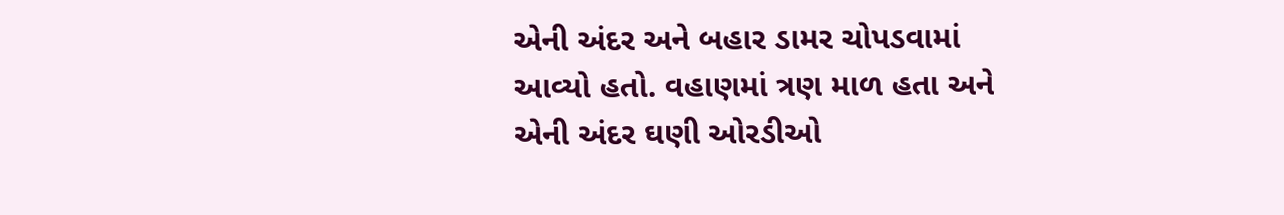એની અંદર અને બહાર ડામર ચોપડવામાં આવ્યો હતો. વહાણમાં ત્રણ માળ હતા અને એની અંદર ઘણી ઓરડીઓ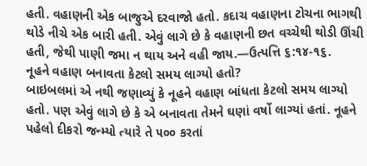હતી. વહાણની એક બાજુએ દરવાજો હતો. કદાચ વહાણના ટોચના ભાગથી થોડે નીચે એક બારી હતી. એવું લાગે છે કે વહાણની છત વચ્ચેથી થોડી ઊંચી હતી, જેથી પાણી જમા ન થાય અને વહી જાય.—ઉત્પત્તિ ૬:૧૪-૧૬.
નૂહને વહાણ બનાવતા કેટલો સમય લાગ્યો હતો?
બાઇબલમાં એ નથી જણાવ્યું કે નૂહને વહાણ બાંધતા કેટલો સમય લાગ્યો હતો. પણ એવું લાગે છે કે એ બનાવતા તેમને ઘણાં વર્ષો લાગ્યાં હતાં. નૂહને પહેલો દીકરો જન્મ્યો ત્યારે તે ૫૦૦ કરતાં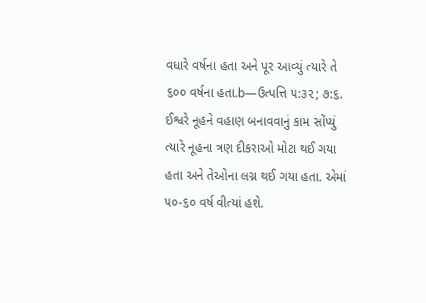વધારે વર્ષના હતા અને પૂર આવ્યું ત્યારે તે ૬૦૦ વર્ષના હતા.b—ઉત્પત્તિ ૫:૩૨; ૭:૬.
ઈશ્વરે નૂહને વહાણ બનાવવાનું કામ સોંપ્યું ત્યારે નૂહના ત્રણ દીકરાઓ મોટા થઈ ગયા હતા અને તેઓના લગ્ન થઈ ગયા હતા. એમાં ૫૦-૬૦ વર્ષ વીત્યાં હશે.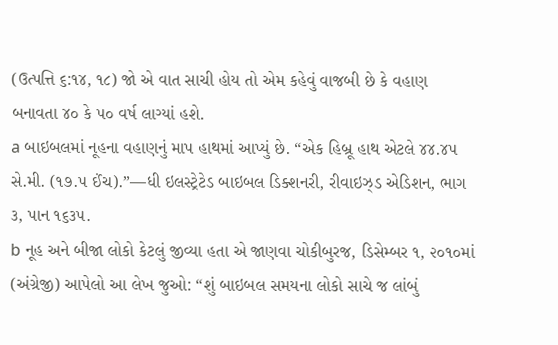(ઉત્પત્તિ ૬:૧૪, ૧૮) જો એ વાત સાચી હોય તો એમ કહેવું વાજબી છે કે વહાણ બનાવતા ૪૦ કે ૫૦ વર્ષ લાગ્યાં હશે.
a બાઇબલમાં નૂહના વહાણનું માપ હાથમાં આપ્યું છે. “એક હિબ્રૂ હાથ એટલે ૪૪.૪૫ સે.મી. (૧૭.૫ ઈંચ).”—ધી ઇલસ્ટ્રેટેડ બાઇબલ ડિક્શનરી, રીવાઇઝ્ડ એડિશન, ભાગ ૩, પાન ૧૬૩૫.
b નૂહ અને બીજા લોકો કેટલું જીવ્યા હતા એ જાણવા ચોકીબુરજ, ડિસેમ્બર ૧, ૨૦૧૦માં (અંગ્રેજી) આપેલો આ લેખ જુઓ: “શું બાઇબલ સમયના લોકો સાચે જ લાંબું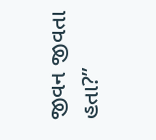જીવન જીવતા હતા?”